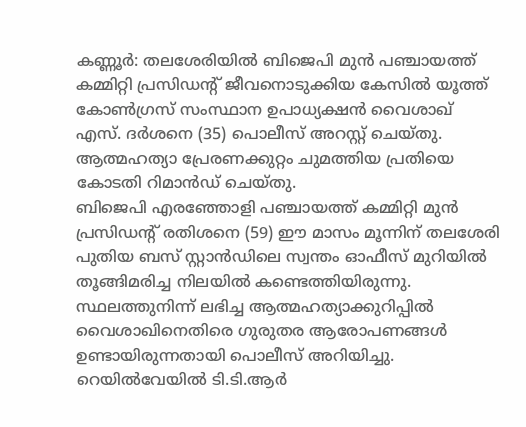കണ്ണൂർ: തലശേരിയിൽ ബിജെപി മുൻ പഞ്ചായത്ത് കമ്മിറ്റി പ്രസിഡന്റ് ജീവനൊടുക്കിയ കേസിൽ യൂത്ത് കോൺഗ്രസ് സംസ്ഥാന ഉപാധ്യക്ഷൻ വൈശാഖ് എസ്. ദർശനെ (35) പൊലീസ് അറസ്റ്റ് ചെയ്തു. ആത്മഹത്യാ പ്രേരണക്കുറ്റം ചുമത്തിയ പ്രതിയെ കോടതി റിമാൻഡ് ചെയ്തു.
ബിജെപി എരഞ്ഞോളി പഞ്ചായത്ത് കമ്മിറ്റി മുൻ പ്രസിഡന്റ് രതിശനെ (59) ഈ മാസം മൂന്നിന് തലശേരി പുതിയ ബസ് സ്റ്റാൻഡിലെ സ്വന്തം ഓഫീസ് മുറിയിൽ തൂങ്ങിമരിച്ച നിലയിൽ കണ്ടെത്തിയിരുന്നു. സ്ഥലത്തുനിന്ന് ലഭിച്ച ആത്മഹത്യാക്കുറിപ്പിൽ വൈശാഖിനെതിരെ ഗുരുതര ആരോപണങ്ങൾ ഉണ്ടായിരുന്നതായി പൊലീസ് അറിയിച്ചു.
റെയിൽവേയിൽ ടി.ടി.ആർ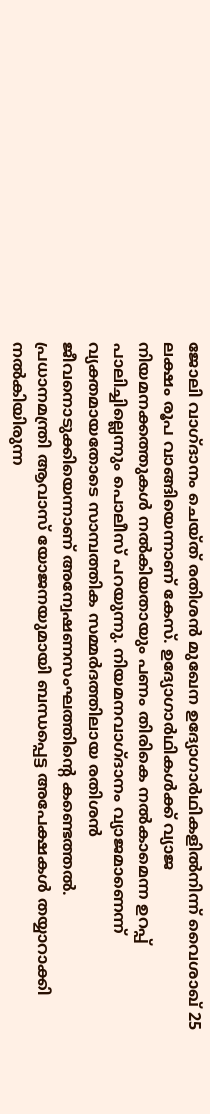ജോലി വാഗ്ദാനം ചെയ്ത് രതിശൻ മുഖേന ഉദ്യോഗാർഥികളിൽനിന്ന് വൈശാഖ് 25 ലക്ഷം രൂപ വാങ്ങിയെന്നാണ് കേസ്. ഉദ്യോഗാർഥികൾക്ക് വ്യാജ നിയമനക്കത്തുകൾ നൽകിയതായും പണം തിരികെ നൽകാമെന്ന ഉറപ്പ് പാലിച്ചില്ലെന്നും പൊലീസ് പറയുന്നു. നിയമനവാഗ്ദാനം വ്യാജമാണെന്ന് വ്യക്തമായതോടെ സാമ്പത്തിക സമ്മർദത്തിലായ രതിശൻ ജീവനൊടുക്കിയെന്നാണ് അന്വേഷണസംഘത്തിന്റെ കണ്ടെത്തൽ.
പ്രധാനമന്ത്രി ആവാസ് യോജനയുമായി ബന്ധപ്പെട്ട അപേക്ഷകൾ തയ്യാറാക്കി നൽകിയിരുന്ന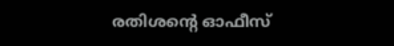രതിശന്റെ ഓഫീസ്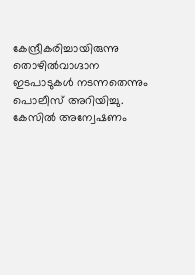കേന്ദ്രീകരിച്ചായിരുന്നു തൊഴിൽവാഗ്ദാന ഇടപാടുകൾ നടന്നതെന്നും പൊലീസ് അറിയിച്ചു. കേസിൽ അന്വേഷണം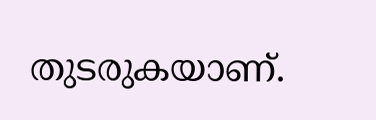തുടരുകയാണ്.